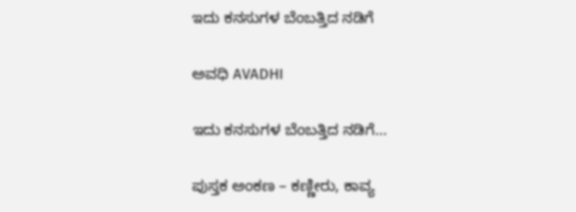ಇದು ಕನಸುಗಳ ಬೆಂಬತ್ತಿದ ನಡಿಗೆ‍

ಅವಧಿ AVADHI

ಇದು ಕನಸುಗಳ ಬೆಂಬತ್ತಿದ ನಡಿಗೆ...

ಪುಸ್ತಕ ಅಂಕಣ – ಕಣ್ಣೀರು, ಕಾವ್ಯ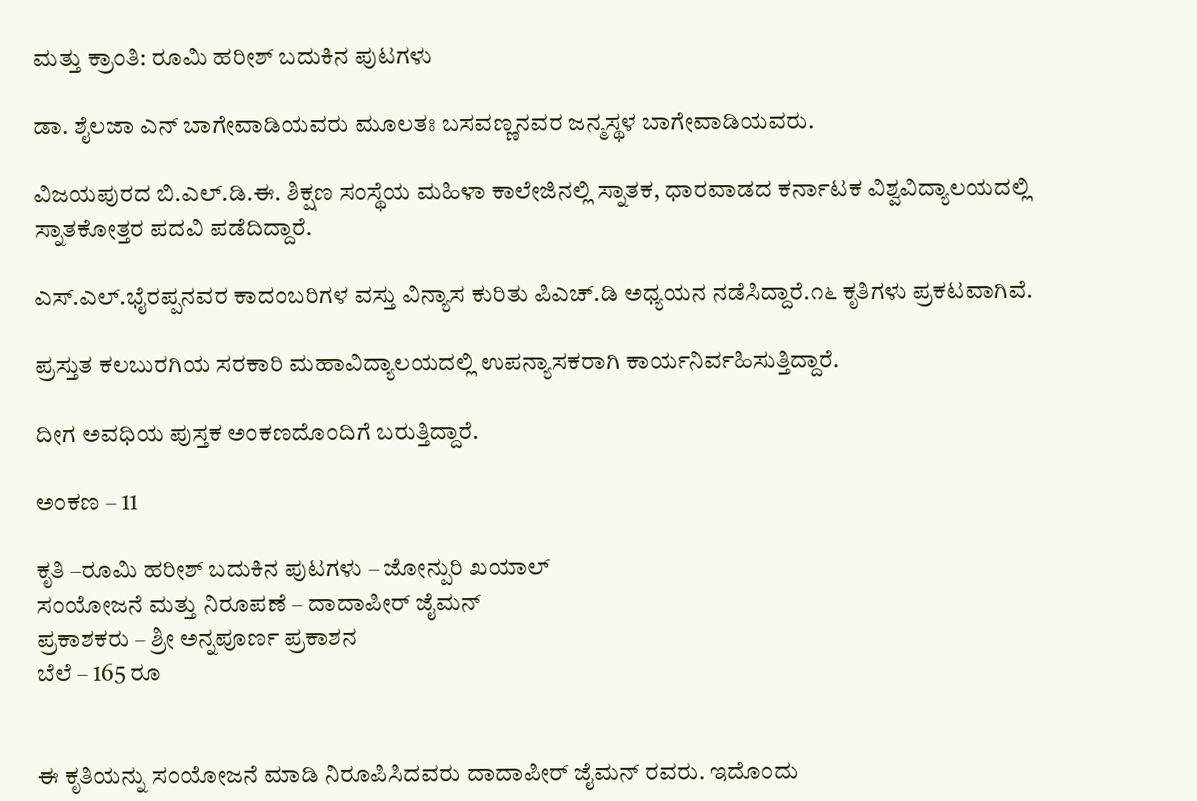ಮತ್ತು ಕ್ರಾಂತಿ: ರೂಮಿ ಹರೀಶ್ ಬದುಕಿನ ಪುಟಗಳು

ಡಾ. ಶೈಲಜಾ ಎನ್ ಬಾಗೇವಾಡಿಯವರು ಮೂಲತಃ ಬಸವಣ್ಣನವರ ಜನ್ಮಸ್ಥಳ ಬಾಗೇವಾಡಿಯವರು.

ವಿಜಯಪುರದ ಬಿ.ಎಲ್.ಡಿ.ಈ. ಶಿಕ್ಷಣ ಸಂಸ್ಥೆಯ ಮಹಿಳಾ ಕಾಲೇಜಿನಲ್ಲಿ ಸ್ನಾತಕ, ಧಾರವಾಡದ ಕರ್ನಾಟಕ ವಿಶ್ವವಿದ್ಯಾಲಯದಲ್ಲಿ ಸ್ನಾತಕೋತ್ತರ ಪದವಿ ಪಡೆದಿದ್ದಾರೆ.

ಎಸ್.ಎಲ್.ಭೈರಪ್ಪನವರ ಕಾದಂಬರಿಗಳ ವಸ್ತು ವಿನ್ಯಾಸ ಕುರಿತು ಪಿಎಚ್.ಡಿ ಅಧ್ಯಯನ ನಡೆಸಿದ್ದಾರೆ.೧೬ ಕೃತಿಗಳು ಪ್ರಕಟವಾಗಿವೆ.

ಪ್ರಸ್ತುತ ಕಲಬುರಗಿಯ ಸರಕಾರಿ ಮಹಾವಿದ್ಯಾಲಯದಲ್ಲಿ ಉಪನ್ಯಾಸಕರಾಗಿ ಕಾರ್ಯನಿರ್ವಹಿಸುತ್ತಿದ್ದಾರೆ.

ದೀಗ ಅವಧಿಯ ಪುಸ್ತಕ ಅಂಕಣದೊಂದಿಗೆ ಬರುತ್ತಿದ್ದಾರೆ.

ಅಂಕಣ – 11

ಕೃತಿ –ರೂಮಿ ಹರೀಶ್ ಬದುಕಿನ ಪುಟಗಳು – ಜೋನ್ಪುರಿ ಖಯಾಲ್
ಸಂಯೋಜನೆ ಮತ್ತು ನಿರೂಪಣೆ – ದಾದಾಪೀರ್ ಜೈಮನ್
ಪ್ರಕಾಶಕರು – ಶ್ರೀ ಅನ್ನಪೂರ್ಣ ಪ್ರಕಾಶನ
ಬೆಲೆ – 165 ರೂ


ಈ ಕೃತಿಯನ್ನು ಸಂಯೋಜನೆ ಮಾಡಿ ನಿರೂಪಿಸಿದವರು ದಾದಾಪೀರ್ ಜೈಮನ್ ರವರು. ಇದೊಂದು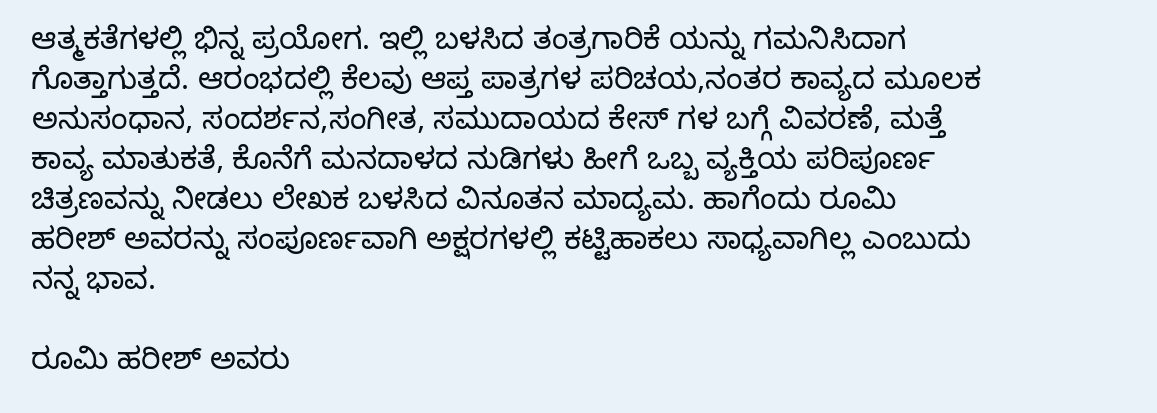ಆತ್ಮಕತೆಗಳಲ್ಲಿ ಭಿನ್ನ ಪ್ರಯೋಗ. ಇಲ್ಲಿ ಬಳಸಿದ ತಂತ್ರಗಾರಿಕೆ ಯನ್ನು ಗಮನಿಸಿದಾಗ ಗೊತ್ತಾಗುತ್ತದೆ. ಆರಂಭದಲ್ಲಿ ಕೆಲವು ಆಪ್ತ ಪಾತ್ರಗಳ ಪರಿಚಯ,ನಂತರ ಕಾವ್ಯದ ಮೂಲಕ ಅನುಸಂಧಾನ, ಸಂದರ್ಶನ,ಸಂಗೀತ, ಸಮುದಾಯದ ಕೇಸ್ ಗಳ ಬಗ್ಗೆ ವಿವರಣೆ, ಮತ್ತೆ ಕಾವ್ಯ ಮಾತುಕತೆ, ಕೊನೆಗೆ ಮನದಾಳದ ನುಡಿಗಳು ಹೀಗೆ ಒಬ್ಬ ವ್ಯಕ್ತಿಯ ಪರಿಪೂರ್ಣ ಚಿತ್ರಣವನ್ನು ನೀಡಲು ಲೇಖಕ ಬಳಸಿದ ವಿನೂತನ ಮಾದ್ಯಮ. ಹಾಗೆಂದು ರೂಮಿ ಹರೀಶ್ ಅವರನ್ನು ಸಂಪೂರ್ಣವಾಗಿ ಅಕ್ಷರಗಳಲ್ಲಿ ಕಟ್ಟಿಹಾಕಲು ಸಾಧ್ಯವಾಗಿಲ್ಲ ಎಂಬುದು ನನ್ನ ಭಾವ.

ರೂಮಿ ಹರೀಶ್ ಅವರು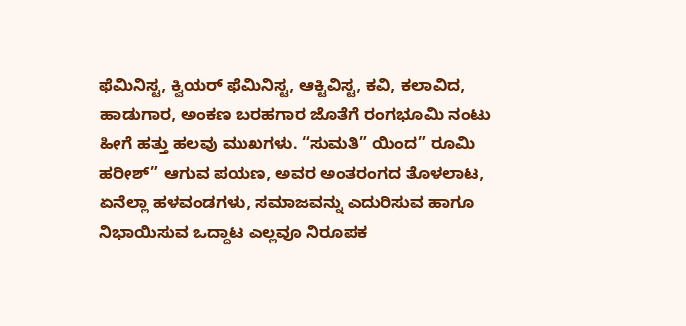ಫೆಮಿನಿಸ್ಟ, ಕ್ವಿಯರ್ ಫೆಮಿನಿಸ್ಟ, ಆಕ್ಟಿವಿಸ್ಟ, ಕವಿ, ಕಲಾವಿದ, ಹಾಡುಗಾರ, ಅಂಕಣ ಬರಹಗಾರ ಜೊತೆಗೆ ರಂಗಭೂಮಿ ನಂಟು ಹೀಗೆ ಹತ್ತು ಹಲವು ಮುಖಗಳು. “ಸುಮತಿ” ಯಿಂದ” ರೂಮಿ ಹರೀಶ್” ಆಗುವ ಪಯಣ, ಅವರ ಅಂತರಂಗದ ತೊಳಲಾಟ, ಏನೆಲ್ಲಾ ಹಳವಂಡಗಳು, ಸಮಾಜವನ್ನು ಎದುರಿಸುವ ಹಾಗೂ ನಿಭಾಯಿಸುವ ಒದ್ದಾಟ ಎಲ್ಲವೂ ನಿರೂಪಕ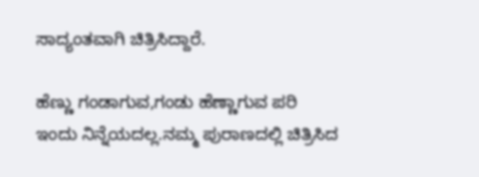ಸಾದ್ಯಂತವಾಗಿ ಚಿತ್ರಿಸಿದ್ದಾರೆ.

ಹೆಣ್ಣು ಗಂಡಾಗುವ,ಗಂಡು ಹೆಣ್ಣಾಗುವ ಪರಿ ಇಂದು ನಿನ್ನೆಯದಲ್ಲ.ನಮ್ಮ ಪುರಾಣದಲ್ಲಿ ಚಿತ್ರಿಸಿದ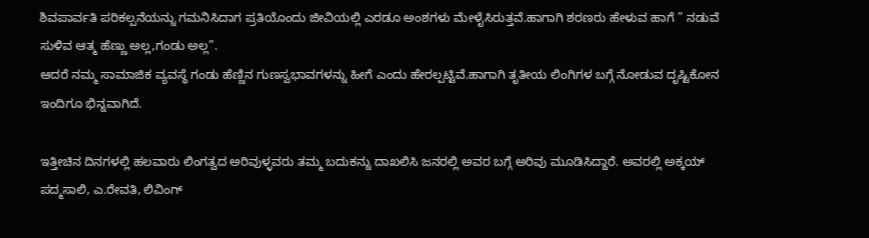ಶಿವಪಾರ್ವತಿ ಪರಿಕಲ್ಪನೆಯನ್ನು ಗಮನಿಸಿದಾಗ ಪ್ರತಿಯೊಂದು ಜೀವಿಯಲ್ಲಿ ಎರಡೂ ಅಂಶಗಳು ಮೇಳೈಸಿರುತ್ತವೆ.ಹಾಗಾಗಿ ಶರಣರು ಹೇಳುವ ಹಾಗೆ ” ನಡುವೆ ಸುಳಿವ ಆತ್ಮ ಹೆಣ್ಣು ಅಲ್ಲ,ಗಂಡು ಅಲ್ಲ”.
ಆದರೆ ನಮ್ಮ ಸಾಮಾಜಿಕ ವ್ಯವಸ್ಥೆ ಗಂಡು ಹೆಣ್ಣಿನ ಗುಣಸ್ವಭಾವಗಳನ್ನು ಹೀಗೆ ಎಂದು ಹೇರಲ್ಪಟ್ಟಿವೆ.ಹಾಗಾಗಿ ತೃತೀಯ ಲಿಂಗಿಗಳ ಬಗ್ಗೆ ನೋಡುವ ದೃಷ್ಟಿಕೋನ ಇಂದಿಗೂ ಭಿನ್ನವಾಗಿದೆ.

ಇತ್ತೀಚಿನ ದಿನಗಳಲ್ಲಿ ಹಲವಾರು ಲಿಂಗತ್ವದ ಅರಿವುಳ್ಳವರು ತಮ್ಮ ಬದುಕನ್ನು ದಾಖಲಿಸಿ ಜನರಲ್ಲಿ ಅವರ ಬಗ್ಗೆ ಅರಿವು ಮೂಡಿಸಿದ್ದಾರೆ. ಅವರಲ್ಲಿ ಅಕ್ಕಯ್ ಪದ್ಮಸಾಲಿ, ಎ.ರೇವತಿ, ಲಿವಿಂಗ್‌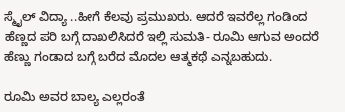ಸ್ಮೈಲ್ ವಿದ್ಯಾ ..ಹೀಗೆ ಕೆಲವು ಪ್ರಮುಖರು. ಆದರೆ ಇವರೆಲ್ಲ ಗಂಡಿಂದ ಹೆಣ್ಣದ ಪರಿ ಬಗ್ಗೆ ದಾಖಲಿಸಿದರೆ ಇಲ್ಲಿ ಸುಮತಿ- ರೂಮಿ ಆಗುವ ಅಂದರೆ ಹೆಣ್ಣು ಗಂಡಾದ ಬಗ್ಗೆ ಬರೆದ ಮೊದಲ ಆತ್ಮಕಥೆ ಎನ್ನಬಹುದು.

ರೂಮಿ ಅವರ ಬಾಲ್ಯ ಎಲ್ಲರಂತೆ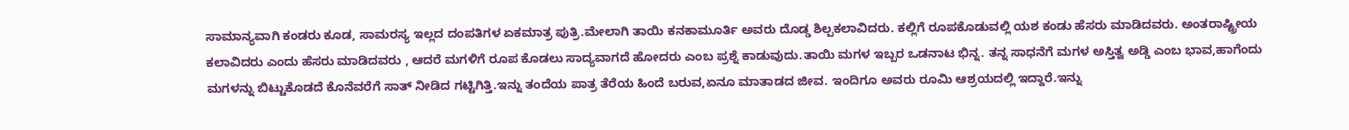ಸಾಮಾನ್ಯವಾಗಿ ಕಂಡರು ಕೂಡ, ಸಾಮರಸ್ಯ ಇಲ್ಲದ ದಂಪತಿಗಳ ಏಕಮಾತ್ರ ಪುತ್ರಿ.ಮೇಲಾಗಿ ತಾಯಿ ಕನಕಾಮೂರ್ತಿ ಅವರು ದೊಡ್ಡ ಶಿಲ್ಪಕಲಾವಿದರು. ಕಲ್ಲಿಗೆ ರೂಪಕೊಡುವಲ್ಲಿ ಯಶ ಕಂಡು ಹೆಸರು ಮಾಡಿದವರು. ಅಂತರಾಷ್ಟ್ರೀಯ ಕಲಾವಿದರು ಎಂದು ಹೆಸರು ಮಾಡಿದವರು , ಆದರೆ ಮಗಳಿಗೆ ರೂಪ ಕೊಡಲು ಸಾದ್ಯವಾಗದೆ ಹೋದರು ಎಂಬ ಪ್ರಶ್ನೆ ಕಾಡುವುದು.ತಾಯಿ ಮಗಳ ಇಬ್ಬರ ಒಡನಾಟ ಭಿನ್ನ. ತನ್ನ ಸಾಧನೆಗೆ ಮಗಳ ಅಸ್ತಿತ್ವ ಅಡ್ಡಿ ಎಂಬ ಭಾವ,ಹಾಗೆಂದು ಮಗಳನ್ನು ಬಿಟ್ಟುಕೊಡದೆ ಕೊನೆವರೆಗೆ ಸಾತ್ ನೀಡಿದ ಗಟ್ಟಿಗಿತ್ತಿ.ಇನ್ನು ತಂದೆಯ ಪಾತ್ರ ತೆರೆಯ ಹಿಂದೆ ಬರುವ,ಏನೂ ಮಾತಾಡದ ಜೀವ. ಇಂದಿಗೂ ಅವರು ರೂಮಿ ಆಶ್ರಯದಲ್ಲಿ ಇದ್ದಾರೆ.ಇನ್ನು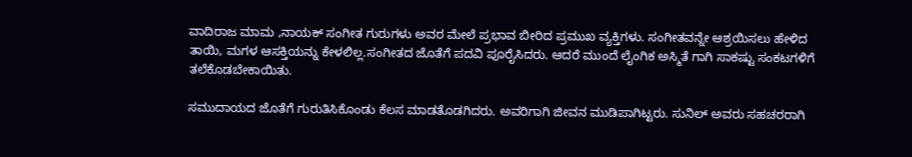ವಾದಿರಾಜ ಮಾಮ ,ನಾಯಕ್ ಸಂಗೀತ ಗುರುಗಳು ಅವರ ಮೇಲೆ ಪ್ರಭಾವ ಬೀರಿದ ಪ್ರಮುಖ ವ್ಯಕ್ತಿಗಳು. ಸಂಗೀತವನ್ನೇ ಆಶ್ರಯಿಸಲು ಹೇಳಿದ ತಾಯಿ, ಮಗಳ ಆಸಕ್ತಿಯನ್ನು ಕೇಳಲಿಲ್ಲ.ಸಂಗೀತದ ಜೊತೆಗೆ ಪದವಿ ಪೂರೈಸಿದರು. ಆದರೆ ಮುಂದೆ ಲೈಂಗಿಕ ಅಸ್ಮಿತೆ ಗಾಗಿ ಸಾಕಷ್ಟು ಸಂಕಟಗಳಿಗೆ ತಲೆಕೊಡಬೇಕಾಯಿತು.

ಸಮುದಾಯದ ಜೊತೆಗೆ ಗುರುತಿಸಿಕೊಂಡು ಕೆಲಸ ಮಾಡತೊಡಗಿದರು. ಅವರಿಗಾಗಿ ಜೀವನ ಮುಡಿಪಾಗಿಟ್ಟರು. ಸುನಿಲ್ ಅವರು ಸಹಚರರಾಗಿ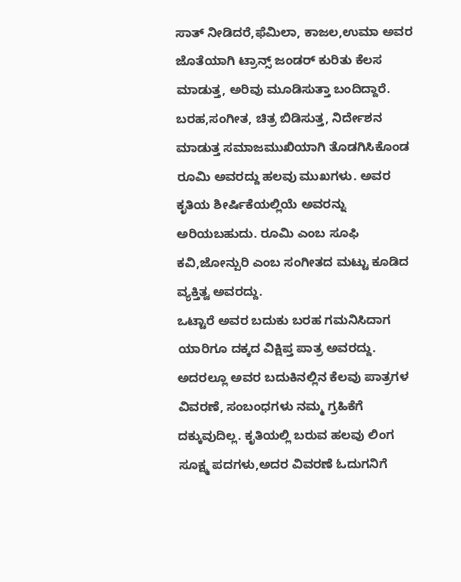ಸಾತ್ ನೀಡಿದರೆ,ಫೆಮಿಲಾ, ಕಾಜಲ,ಉಮಾ ಅವರ ಜೊತೆಯಾಗಿ ಟ್ರಾನ್ಸ್ ಜಂಡರ್ ಕುರಿತು ಕೆಲಸ ಮಾಡುತ್ತ, ಅರಿವು ಮೂಡಿಸುತ್ತಾ ಬಂದಿದ್ದಾರೆ. ಬರಹ,ಸಂಗೀತ, ಚಿತ್ರ ಬಿಡಿಸುತ್ತ, ನಿರ್ದೇಶನ ಮಾಡುತ್ತ ಸಮಾಜಮುಖಿಯಾಗಿ ತೊಡಗಿಸಿಕೊಂಡ ರೂಮಿ ಅವರದ್ದು ಹಲವು ಮುಖಗಳು. ಅವರ ಕೃತಿಯ ಶೀರ್ಷಿಕೆಯಲ್ಲಿಯೆ ಅವರನ್ನು ಅರಿಯಬಹುದು. ರೂಮಿ ಎಂಬ ಸೂಫಿ ಕವಿ,ಜೋನ್ಪುರಿ ಎಂಬ ಸಂಗೀತದ ಮಟ್ಟು ಕೂಡಿದ ವ್ಯಕ್ತಿತ್ವ ಅವರದ್ದು.
ಒಟ್ಟಾರೆ ಅವರ ಬದುಕು ಬರಹ ಗಮನಿಸಿದಾಗ ಯಾರಿಗೂ ದಕ್ಕದ ವಿಕ್ಷಿಪ್ತ ಪಾತ್ರ ಅವರದ್ದು. ಅದರಲ್ಲೂ ಅವರ ಬದುಕಿನಲ್ಲಿನ ಕೆಲವು ಪಾತ್ರಗಳ ವಿವರಣೆ, ಸಂಬಂಧಗಳು ನಮ್ಮ ಗ್ರಹಿಕೆಗೆ ದಕ್ಕುವುದಿಲ್ಲ. ಕೃತಿಯಲ್ಲಿ ಬರುವ ಹಲವು ಲಿಂಗ ಸೂಕ್ಷ್ಮ ಪದಗಳು,ಅದರ ವಿವರಣೆ ಓದುಗನಿಗೆ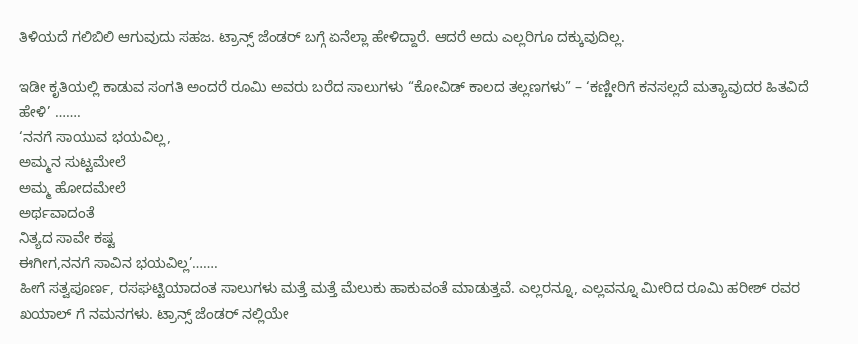ತಿಳಿಯದೆ ಗಲಿಬಿಲಿ ಆಗುವುದು ಸಹಜ. ಟ್ರಾನ್ಸ್ ಜೆಂಡರ್ ಬಗ್ಗೆ ಏನೆಲ್ಲಾ ಹೇಳಿದ್ದಾರೆ. ಆದರೆ ಅದು ಎಲ್ಲರಿಗೂ ದಕ್ಕುವುದಿಲ್ಲ.

ಇಡೀ ಕೃತಿಯಲ್ಲಿ ಕಾಡುವ ಸಂಗತಿ ಅಂದರೆ ರೂಮಿ ಅವರು ಬರೆದ ಸಾಲುಗಳು “ಕೋವಿಡ್ ಕಾಲದ ತಲ್ಲಣಗಳು” – ‘ಕಣ್ಣೀರಿಗೆ ಕನಸಲ್ಲದೆ ಮತ್ಯಾವುದರ ಹಿತವಿದೆ ಹೇಳಿ’ …….
‘ನನಗೆ ಸಾಯುವ ಭಯವಿಲ್ಲ,
ಅಮ್ಮನ ಸುಟ್ಟಮೇಲೆ
ಅಮ್ಮ ಹೋದಮೇಲೆ
ಅರ್ಥವಾದಂತೆ
ನಿತ್ಯದ ಸಾವೇ ಕಷ್ಟ
ಈಗೀಗ,ನನಗೆ ಸಾವಿನ ಭಯವಿಲ್ಲ’…….
ಹೀಗೆ ಸತ್ವಪೂರ್ಣ, ರಸಘಟ್ಟಿಯಾದಂತ ಸಾಲುಗಳು ಮತ್ತೆ ಮತ್ತೆ ಮೆಲುಕು ಹಾಕುವಂತೆ ಮಾಡುತ್ತವೆ. ಎಲ್ಲರನ್ನೂ, ಎಲ್ಲವನ್ನೂ ಮೀರಿದ ರೂಮಿ ಹರೀಶ್ ರವರ ಖಯಾಲ್ ಗೆ ನಮನಗಳು. ಟ್ರಾನ್ಸ್ ಜೆಂಡರ್ ನಲ್ಲಿಯೇ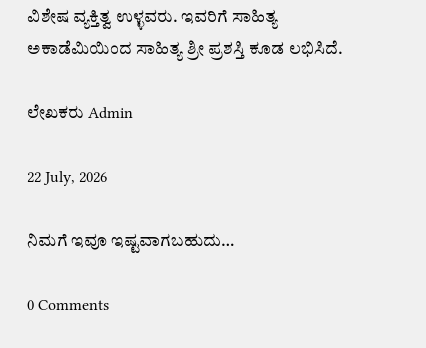ವಿಶೇಷ ವ್ಯಕ್ತಿತ್ವ ಉಳ್ಳವರು. ಇವರಿಗೆ ಸಾಹಿತ್ಯ ಅಕಾಡೆಮಿಯಿಂದ ಸಾಹಿತ್ಯ ಶ್ರೀ ಪ್ರಶಸ್ತಿ ಕೂಡ ಲಭಿಸಿದೆ.

ಲೇಖಕರು Admin

22 July, 2026

ನಿಮಗೆ ಇವೂ ಇಷ್ಟವಾಗಬಹುದು…

0 Comments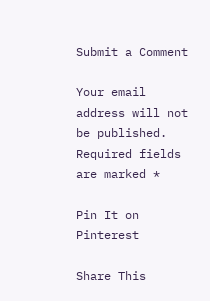Submit a Comment

Your email address will not be published. Required fields are marked *

Pin It on Pinterest

Share This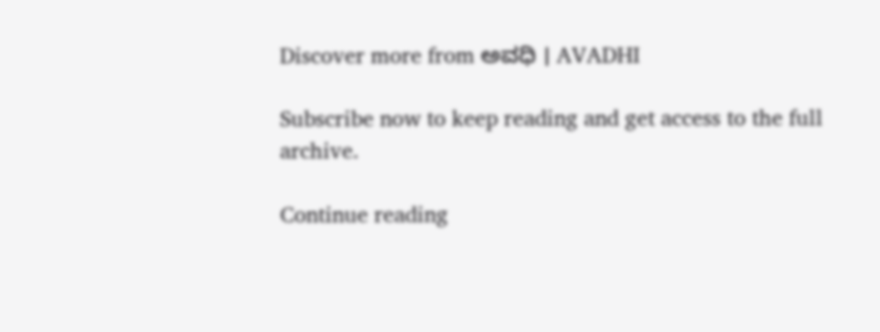Discover more from ಅವಧಿ । AVADHI

Subscribe now to keep reading and get access to the full archive.

Continue reading